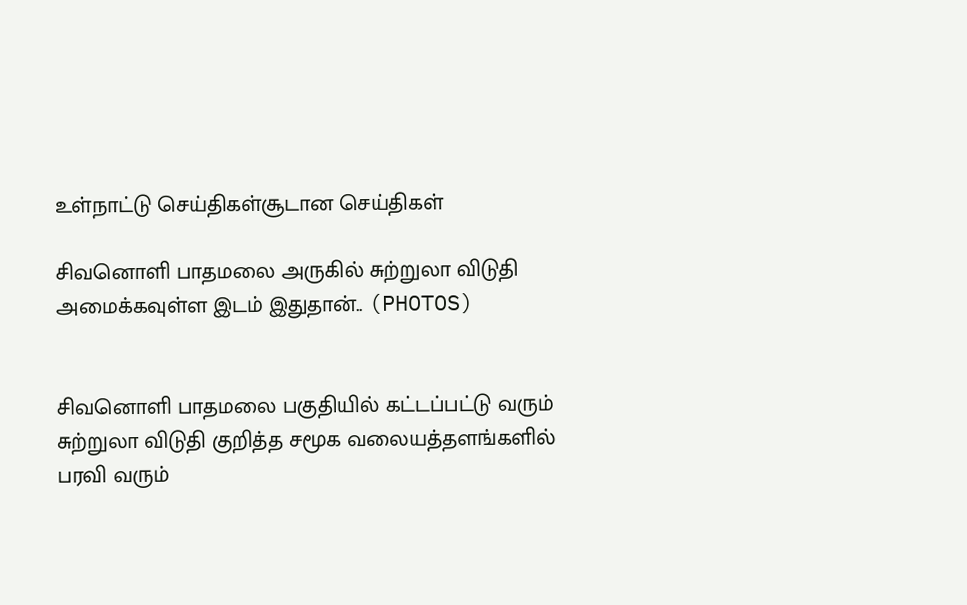உள்நாட்டு செய்திகள்சூடான செய்திகள்

சிவனொளி பாதமலை அருகில் சுற்றுலா விடுதி அமைக்கவுள்ள இடம் இதுதான்.. (PHOTOS)


சிவனொளி பாதமலை பகுதியில் கட்டப்பட்டு வரும் சுற்றுலா விடுதி குறித்த சமூக வலையத்தளங்களில் பரவி வரும்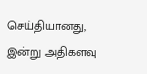செய்தியானது, இன்று அதிகளவு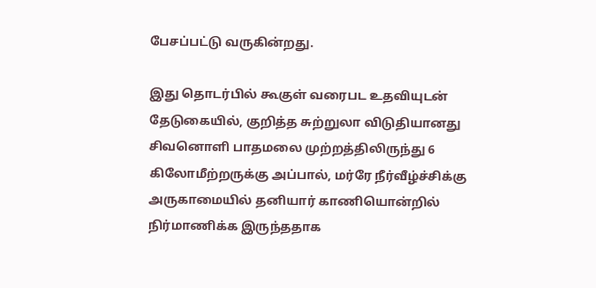பேசப்பட்டு வருகின்றது.

இது தொடர்பில் கூகுள் வரைபட உதவியுடன் தேடுகையில், குறித்த சுற்றுலா விடுதியானது சிவனொளி பாதமலை முற்றத்திலிருந்து 6 கிலோமீற்றருக்கு அப்பால், மர்ரே நீர்வீழ்ச்சிக்கு அருகாமையில் தனியார் காணியொன்றில் நிர்மாணிக்க இருந்ததாக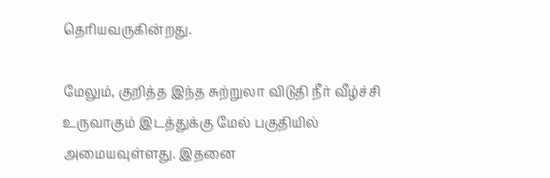தெரியவருகின்றது.

மேலும், குறித்த இந்த சுற்றுலா விடுதி நீர் வீழ்ச்சி உருவாகும் இடத்துக்கு மேல் பகுதியில் அமையவுள்ளது. இதனை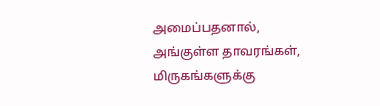அமைப்பதனால், அங்குள்ள தாவரங்கள், மிருகங்களுக்கு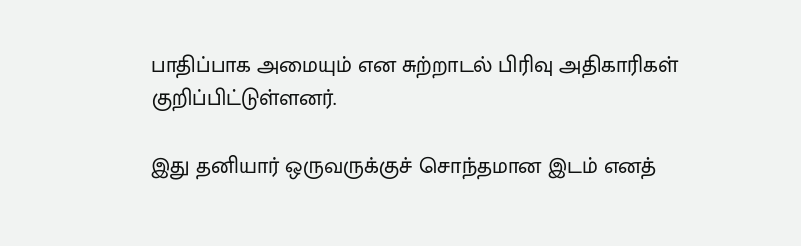பாதிப்பாக அமையும் என சுற்றாடல் பிரிவு அதிகாரிகள் குறிப்பிட்டுள்ளனர்.

இது தனியார் ஒருவருக்குச் சொந்தமான இடம் எனத்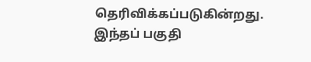தெரிவிக்கப்படுகின்றது. இந்தப் பகுதி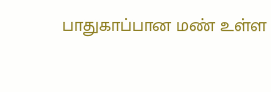பாதுகாப்பான மண் உள்ள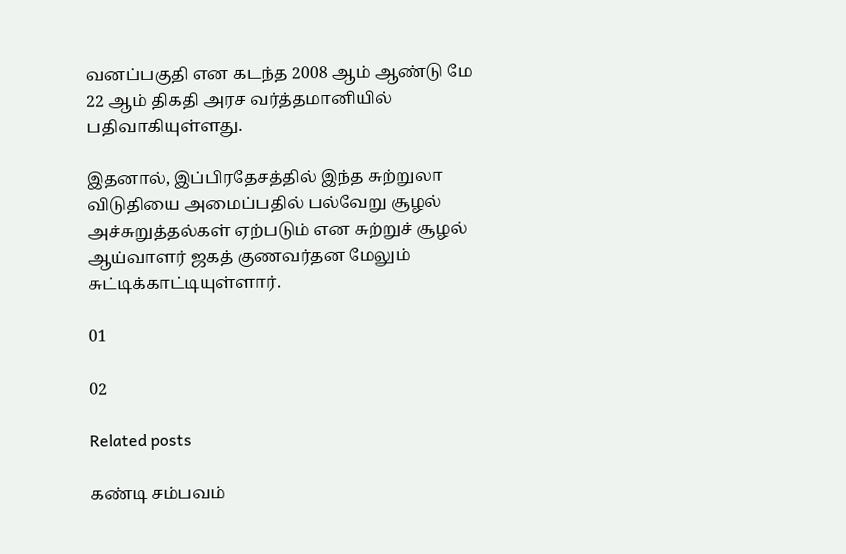வனப்பகுதி என கடந்த 2008 ஆம் ஆண்டு மே 22 ஆம் திகதி அரச வர்த்தமானியில் பதிவாகியுள்ளது.

இதனால், இப்பிரதேசத்தில் இந்த சுற்றுலா விடுதியை அமைப்பதில் பல்வேறு சூழல் அச்சுறுத்தல்கள் ஏற்படும் என சுற்றுச் சூழல் ஆய்வாளர் ஜகத் குணவர்தன மேலும் சுட்டிக்காட்டியுள்ளார்.

01

02

Related posts

கண்டி சம்பவம்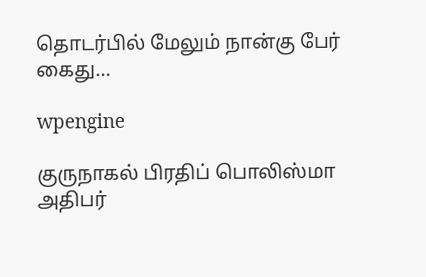தொடர்பில் மேலும் நான்கு பேர் கைது…

wpengine

குருநாகல் பிரதிப் பொலிஸ்மா அதிபர்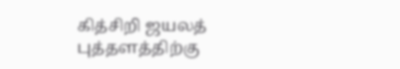கித்சிறி ஜயலத் புத்தளத்திற்கு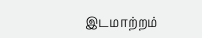இடமாற்றம்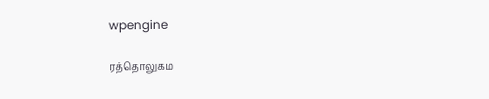wpengine

ரத்தொலுகம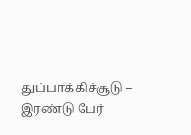துப்பாக்கிச்சூடு – இரண்டு பேர்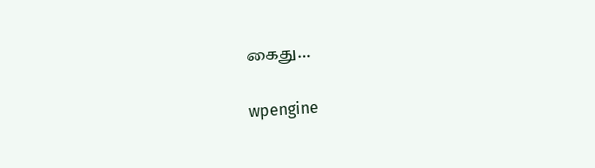கைது…

wpengine